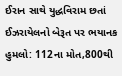ઈરાન સાથે યુદ્ધવિરામ છતાં ઈઝરાયેલનો બેરૂત પર ભયાનક હુમલો: 112ના મોત,800થી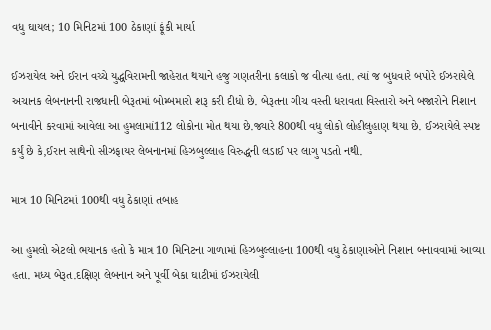વધુ ઘાયલ; 10 મિનિટમાં 100 ઠેકાણાં ફૂંકી માર્યા

ઈઝરાયેલ અને ઈરાન વચ્ચે યુદ્ધવિરામની જાહેરાત થયાને હજુ ગણતરીના કલાકો જ વીત્યા હતા. ત્યાં જ બુધવારે બપોરે ઈઝરાયેલે અચાનક લેબનાનની રાજધાની બેરૂતમાં બોમ્બમારો શરૂ કરી દીધો છે. બેરૂતના ગીચ વસ્તી ધરાવતા વિસ્તારો અને બજારોને નિશાન બનાવીને કરવામાં આવેલા આ હુમલામાં112 લોકોના મોત થયા છે.જ્યારે 800થી વધુ લોકો લોહીલુહાણ થયા છે. ઈઝરાયેલે સ્પષ્ટ કર્યું છે કે,ઈરાન સાથેનો સીઝફાયર લેબનાનમાં હિઝબુલ્લાહ વિરુદ્ધની લડાઈ પર લાગુ પડતો નથી.

માત્ર 10 મિનિટમાં 100થી વધુ ઠેકાણાં તબાહ

આ હુમલો એટલો ભયાનક હતો કે માત્ર 10 મિનિટના ગાળામાં હિઝબુલ્લાહના 100થી વધુ ઠેકાણાઓને નિશાન બનાવવામાં આવ્યા હતા. મધ્ય બેરૂત.દક્ષિણ લેબનાન અને પૂર્વી બેકા ઘાટીમાં ઈઝરાયેલી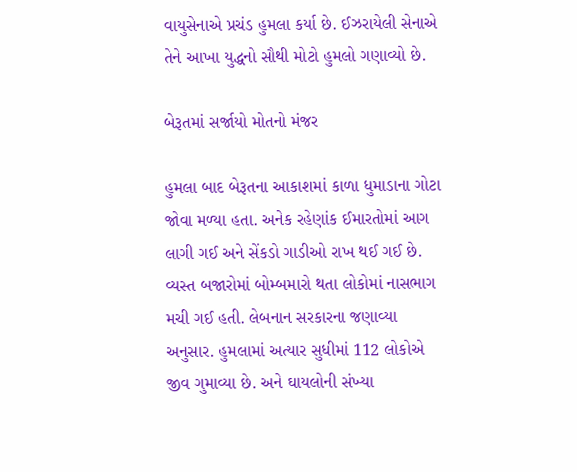વાયુસેનાએ પ્રચંડ હુમલા કર્યા છે. ઈઝરાયેલી સેનાએ તેને આખા યુદ્ધનો સૌથી મોટો હુમલો ગણાવ્યો છે.

બેરૂતમાં સર્જાયો મોતનો મંજર

હુમલા બાદ બેરૂતના આકાશમાં કાળા ધુમાડાના ગોટા જોવા મળ્યા હતા. અનેક રહેણાંક ઈમારતોમાં આગ લાગી ગઈ અને સેંકડો ગાડીઓ રાખ થઈ ગઈ છે. વ્યસ્ત બજારોમાં બોમ્બમારો થતા લોકોમાં નાસભાગ મચી ગઈ હતી. લેબનાન સરકારના જણાવ્યા અનુસાર. હુમલામાં અત્યાર સુધીમાં 112 લોકોએ જીવ ગુમાવ્યા છે. અને ઘાયલોની સંખ્યા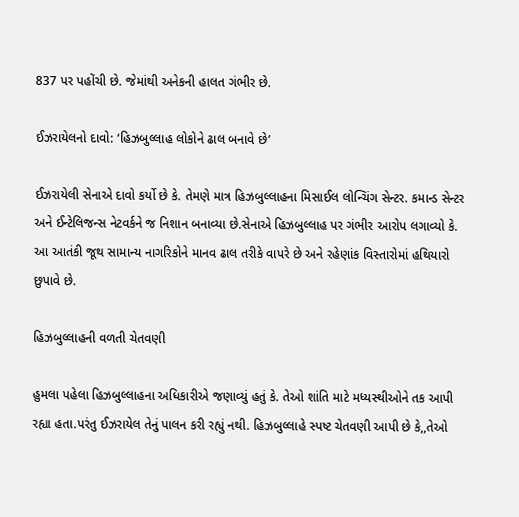837 પર પહોંચી છે. જેમાંથી અનેકની હાલત ગંભીર છે.

ઈઝરાયેલનો દાવો: ‘હિઝબુલ્લાહ લોકોને ઢાલ બનાવે છે’

ઈઝરાયેલી સેનાએ દાવો કર્યો છે કે. તેમણે માત્ર હિઝબુલ્લાહના મિસાઈલ લોન્ચિંગ સેન્ટર. કમાન્ડ સેન્ટર અને ઈન્ટેલિજન્સ નેટવર્કને જ નિશાન બનાવ્યા છે.સેનાએ હિઝબુલ્લાહ પર ગંભીર આરોપ લગાવ્યો કે. આ આતંકી જૂથ સામાન્ય નાગરિકોને માનવ ઢાલ તરીકે વાપરે છે અને રહેણાંક વિસ્તારોમાં હથિયારો છુપાવે છે.

હિઝબુલ્લાહની વળતી ચેતવણી

હુમલા પહેલા હિઝબુલ્લાહના અધિકારીએ જણાવ્યું હતું કે. તેઓ શાંતિ માટે મધ્યસ્થીઓને તક આપી રહ્યા હતા.પરંતુ ઈઝરાયેલ તેનું પાલન કરી રહ્યું નથી. હિઝબુલ્લાહે સ્પષ્ટ ચેતવણી આપી છે કે,,તેઓ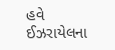હવે ઈઝરાયેલના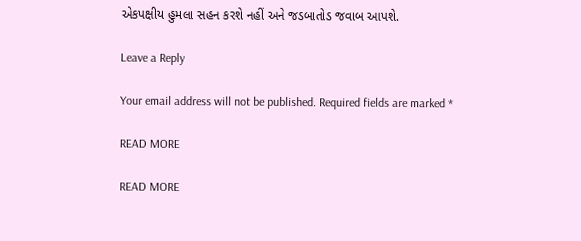એકપક્ષીય હુમલા સહન કરશે નહીં અને જડબાતોડ જવાબ આપશે.

Leave a Reply

Your email address will not be published. Required fields are marked *

READ MORE

READ MORE